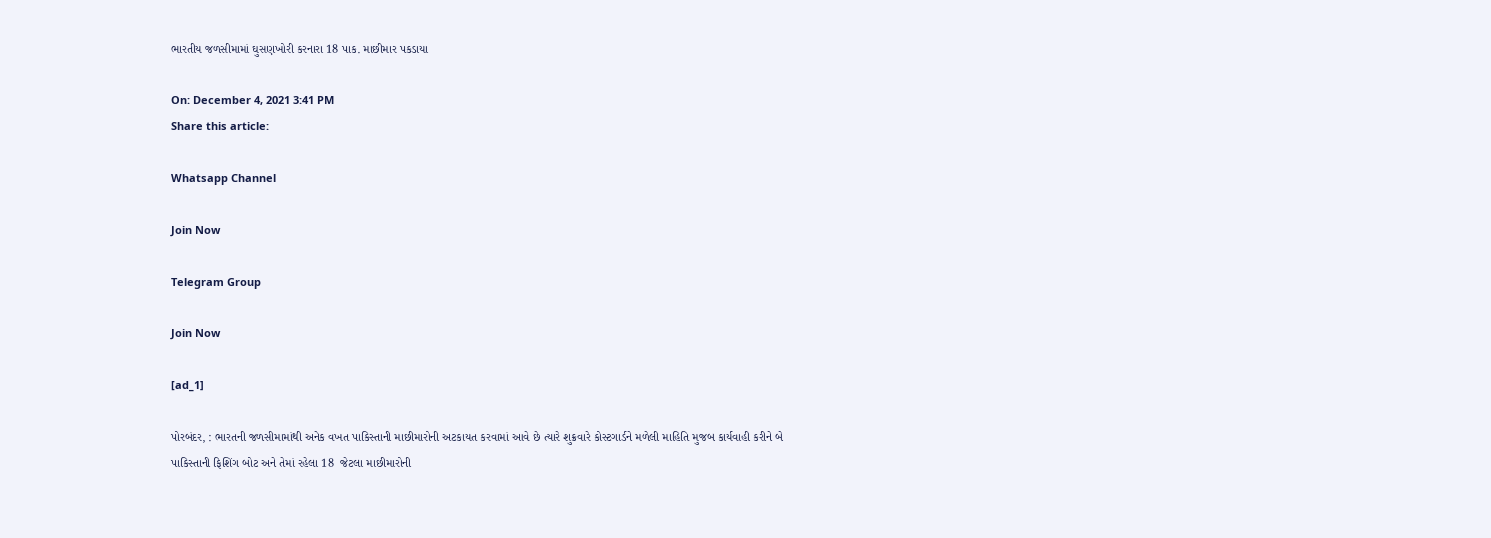ભારતીય જળસીમામાં ઘુસણખોરી કરનારા 18 પાક. માછીમાર પકડાયા

On: December 4, 2021 3:41 PM
Share this article:

Whatsapp Channel

Join Now

Telegram Group

Join Now

[ad_1]

પોરબંદર, : ભારતની જળસીમામાંથી અનેક વખત પાકિસ્તાની માછીમારોની અટકાયત કરવામાં આવે છે ત્યારે શુક્રવારે કોસ્ટગાર્ડને મળેલી માહિતિ મુજબ કાર્યવાહી કરીને બે પાકિસ્તાની ફિશિંગ બોટ અને તેમાં રહેલા 18  જેટલા માછીમારોની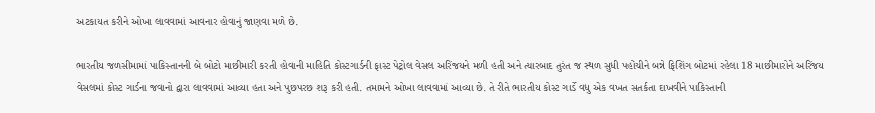અટકાયત કરીને ઓખા લાવવામાં આવનાર હોવાનું જાણવા મળે છે.

ભારતીય જળસીમામાં પાકિસ્તાનની બે બોટો માછીમારી કરતી હોવાની માહિતિ કોસ્ટગાર્ડની ફાસ્ટ પેટ્રોલ વેસલ અરિંજયને મળી હતી અને ત્યારબાદ તુરંત જ સ્થળ સુધી પહોંચીને બન્ને ફિશિંગ બોટમાં રહેલા 18 માછીમારોને અરિંજય વેસલમાં કોસ્ટ ગાર્ડના જવાનો દ્વારા લાવવામાં આવ્યા હતા અને પુછપરછ શરૂ કરી હતી. તમામને ઓખા લાવવામાં આવ્યા છે. તે રીતે ભારતીય કોસ્ટ ગાર્ડે વધુ એક વખત સતર્કતા દાખવીને પાકિસ્તાની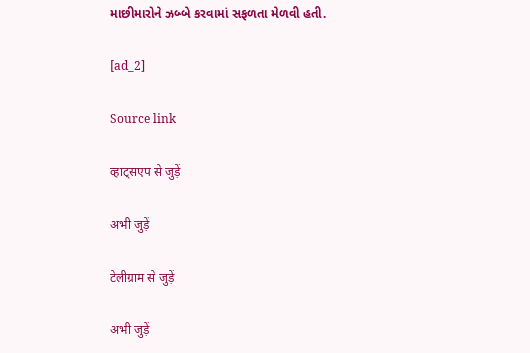માછીમારોને ઝબ્બે કરવામાં સફળતા મેળવી હતી.

[ad_2]

Source link

व्हाट्सएप से जुड़ें

अभी जुड़ें

टेलीग्राम से जुड़ें

अभी जुड़ें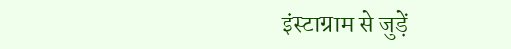इंस्टाग्राम से जुड़ें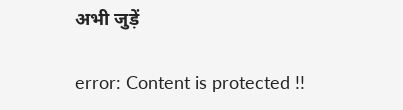अभी जुड़ें

error: Content is protected !!